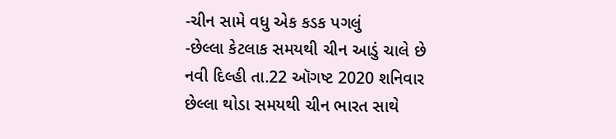-ચીન સામે વધુ એક કડક પગલું
-છેલ્લા કેટલાક સમયથી ચીન આડું ચાલે છે
નવી દિલ્હી તા.22 ઑગષ્ટ 2020 શનિવાર
છેલ્લા થોડા સમયથી ચીન ભારત સાથે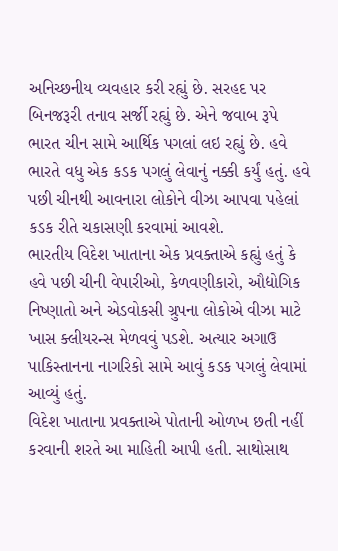અનિચ્છનીય વ્યવહાર કરી રહ્યું છે. સરહદ પર બિનજરૂરી તનાવ સર્જી રહ્યું છે. એને જવાબ રૂપે ભારત ચીન સામે આર્થિક પગલાં લઇ રહ્યું છે. હવે ભારતે વધુ એક કડક પગલું લેવાનું નક્કી કર્યું હતું. હવે પછી ચીનથી આવનારા લોકોને વીઝા આપવા પહેલાં કડક રીતે ચકાસણી કરવામાં આવશે.
ભારતીય વિદેશ ખાતાના એક પ્રવક્તાએ કહ્યું હતું કે હવે પછી ચીની વેપારીઓ, કેળવણીકારો, ઔદ્યોગિક નિષ્ણાતો અને એડવોકસી ગ્રુપના લોકોએ વીઝા માટે ખાસ ક્લીયરન્સ મેળવવું પડશે. અત્યાર અગાઉ પાકિસ્તાનના નાગરિકો સામે આવું કડક પગલું લેવામાં આવ્યું હતું.
વિદેશ ખાતાના પ્રવક્તાએ પોતાની ઓળખ છતી નહીં કરવાની શરતે આ માહિતી આપી હતી. સાથોસાથ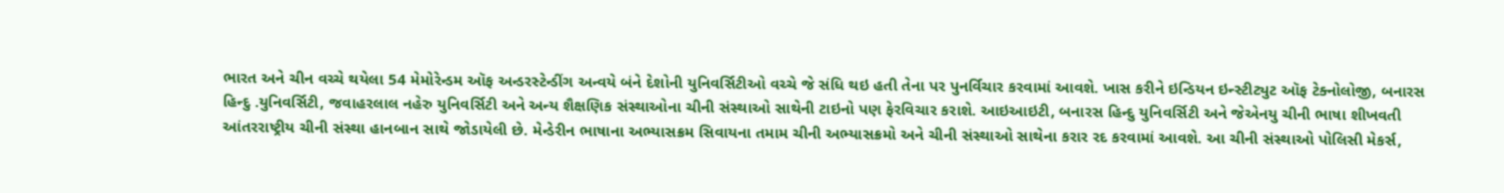ભારત અને ચીન વચ્ચે થયેલા 54 મેમોરેન્ડમ ઑફ અન્ડરસ્ટેન્ડીંગ અન્વયે બંને દેશોની યુનિવર્સિટીઓ વચ્ચે જે સંધિ થઇ હતી તેના પર પુનર્વિચાર કરવામાં આવશે. ખાસ કરીને ઇન્ડિયન ઇન્સ્ટીટ્યુટ ઑફ ટેક્નોલોજી, બનારસ હિન્દુ .યુનિવર્સિટી, જવાહરલાલ નહેરુ યુનિવર્સિટી અને અન્ય શૈક્ષણિક સંસ્થાઓના ચીની સંસ્થાઓ સાથેની ટાઇનો પણ ફેરવિચાર કરાશે. આઇઆઇટી, બનારસ હિન્દુ યુનિવર્સિટી અને જેએનયુ ચીની ભાષા શીખવતી આંતરરાષ્ટ્રીય ચીની સંસ્થા હાનબાન સાથે જોડાયેલી છે. મેન્ડેરીન ભાષાના અભ્યાસક્રમ સિવાયના તમામ ચીની અભ્યાસક્રમો અને ચીની સંસ્થાઓ સાથેના કરાર રદ કરવામાં આવશે. આ ચીની સંસ્થાઓ પોલિસી મેકર્સ,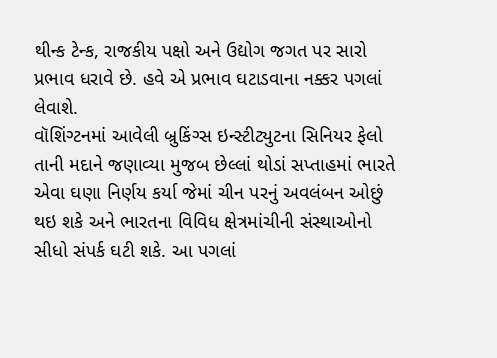થીન્ક ટેન્ક, રાજકીય પક્ષો અને ઉદ્યોગ જગત પર સારો પ્રભાવ ધરાવે છે. હવે એ પ્રભાવ ઘટાડવાના નક્કર પગલાં લેવાશે.
વૉશિંગ્ટનમાં આવેલી બ્રુકિંગ્સ ઇન્સ્ટીટ્યુટના સિનિયર ફેલો તાની મદાને જણાવ્યા મુજબ છેલ્લાં થોડાં સપ્તાહમાં ભારતે એવા ઘણા નિર્ણય કર્યા જેમાં ચીન પરનું અવલંબન ઓછું થઇ શકે અને ભારતના વિવિધ ક્ષેત્રમાંચીની સંસ્થાઓનો સીધો સંપર્ક ઘટી શકે. આ પગલાં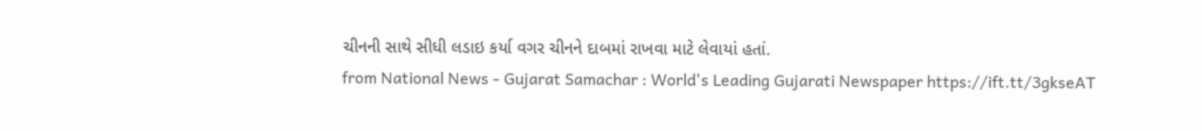ચીનની સાથે સીધી લડાઇ કર્યા વગર ચીનને દાબમાં રાખવા માટે લેવાયાં હતાં.
from National News - Gujarat Samachar : World's Leading Gujarati Newspaper https://ift.tt/3gkseAT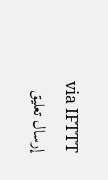via IFTTT
إرسال تعليق